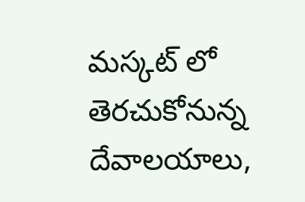మస్కట్ లో తెరచుకోనున్న దేవాలయాలు,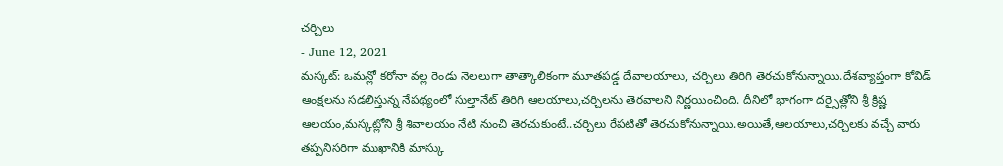చర్చిలు
- June 12, 2021
మస్కట్: ఒమన్లో కరోనా వల్ల రెండు నెలలుగా తాత్కాలికంగా మూతపడ్డ దేవాలయాలు, చర్చిలు తిరిగి తెరచుకోనున్నాయి.దేశవ్యాప్తంగా కోవిడ్ ఆంక్షలను సడలిస్తున్న నేపథ్యంలో సుల్తానేట్ తిరిగి ఆలయాలు,చర్చిలను తెరవాలని నిర్ణయించింది. దీనిలో భాగంగా దర్సైత్లోని శ్రీ క్రిష్ణ ఆలయం,మస్కట్లోని శ్రీ శివాలయం నేటి నుంచి తెరచుకుంటే..చర్చిలు రేపటితో తెరచుకోనున్నాయి.అయితే,ఆలయాలు,చర్చిలకు వచ్చే వారు తప్పనిసరిగా ముఖానికి మాస్కు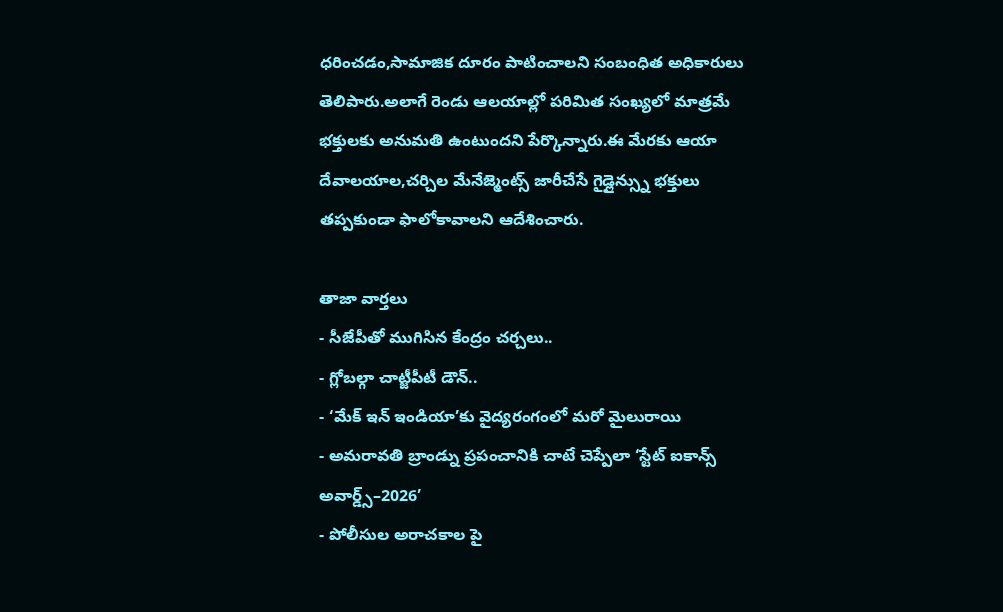ధరించడం,సామాజిక దూరం పాటించాలని సంబంధిత అధికారులు తెలిపారు.అలాగే రెండు ఆలయాల్లో పరిమిత సంఖ్యలో మాత్రమే భక్తులకు అనుమతి ఉంటుందని పేర్కొన్నారు.ఈ మేరకు ఆయా దేవాలయాల,చర్చిల మేనేజ్మెంట్స్ జారీచేసే గైడ్లైన్స్ను భక్తులు తప్పకుండా ఫాలోకావాలని ఆదేశించారు.

తాజా వార్తలు
- సీజేపీతో ముగిసిన కేంద్రం చర్చలు..
- గ్లోబల్గా చాట్జీపీటీ డౌన్..
- ‘మేక్ ఇన్ ఇండియా’కు వైద్యరంగంలో మరో మైలురాయి
- అమరావతి బ్రాండ్ను ప్రపంచానికి చాటే చెప్పేలా ‘స్టేట్ ఐకాన్స్ అవార్డ్స్–2026’
- పోలీసుల అరాచకాల పై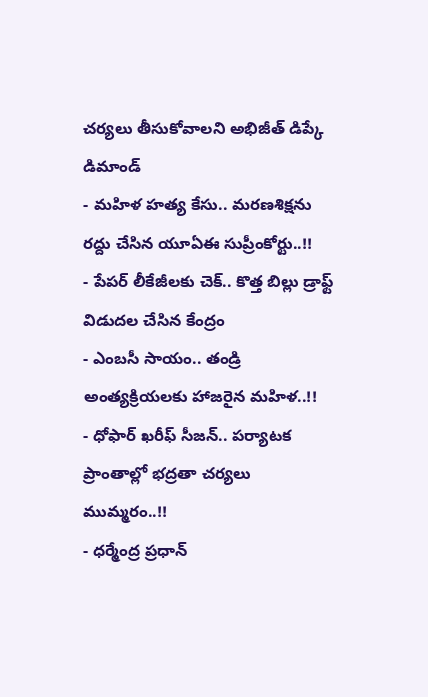చర్యలు తీసుకోవాలని అభిజీత్ డిప్కే డిమాండ్
- మహిళ హత్య కేసు.. మరణశిక్షను రద్దు చేసిన యూఏఈ సుప్రీంకోర్టు..!!
- పేపర్ లీకేజీలకు చెక్.. కొత్త బిల్లు డ్రాఫ్ట్ విడుదల చేసిన కేంద్రం
- ఎంబసీ సాయం.. తండ్రి అంత్యక్రియలకు హాజరైన మహిళ..!!
- ధోఫార్ ఖరీఫ్ సీజన్.. పర్యాటక ప్రాంతాల్లో భద్రతా చర్యలు ముమ్మరం..!!
- ధర్మేంద్ర ప్రధాన్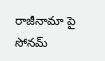రాజీనామా పై సోనమ్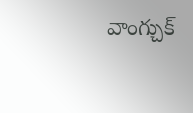వాంగ్చుక్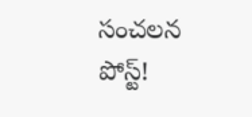సంచలన పోస్ట్!